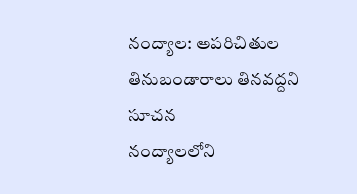నంద్యాల: అపరిచితుల తినుబండారాలు తినవద్దని సూచన
నంద్యాలలోని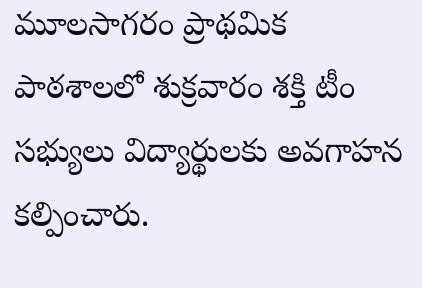మూలసాగరం ప్రాథమిక పాఠశాలలో శుక్రవారం శక్తి టీం సభ్యులు విద్యార్థులకు అవగాహన కల్పించారు.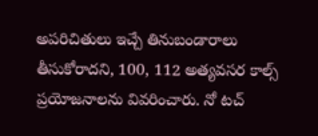అపరిచితులు ఇచ్చే తినుబండారాలు తీసుకోరాదని, 100, 112 అత్యవసర కాల్స్ ప్రయోజనాలను వివరించారు. నో టచ్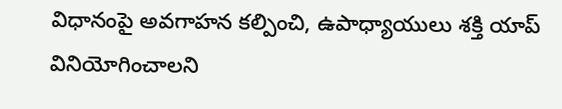విధానంపై అవగాహన కల్పించి, ఉపాధ్యాయులు శక్తి యాప్ వినియోగించాలని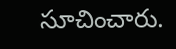సూచించారు.